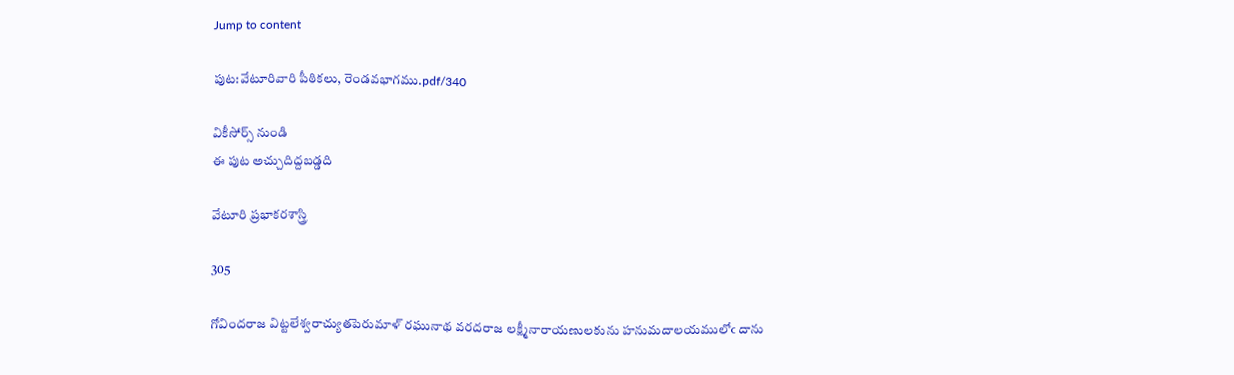Jump to content

పుట:వేటూరివారి పీఠికలు, రెండవభాగము.pdf/340

వికీసోర్స్ నుండి
ఈ పుట అచ్చుదిద్దబడ్డది

వేటూరి ప్రభాకరశాస్త్రి

305

గోవిందరాజ విట్టలేశ్వరాచ్యుతపెరుమాళ్ రఘునాథ వరదరాజ లక్ష్మీనారాయణులకును హనుమదాలయములోఁ దాను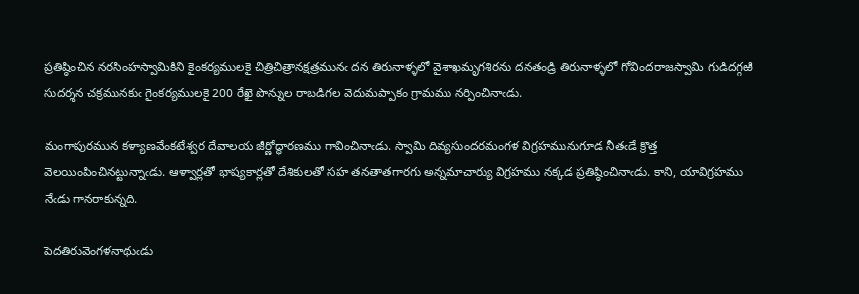ప్రతిష్ఠించిన నరసింహస్వామికిని కైంకర్యములకై చిత్రిచిత్రానక్షత్రమునఁ దన తిరునాళ్ళలో వైశాఖమృగశిరను దనతండ్రి తిరునాళ్ళలో గోవిందరాజస్వామి గుడిదగ్గఱి సుదర్శన చక్రమునకుఁ గైంకర్యములకై 200 రేఖై పొన్నుల రాబడిగల వెదుమప్పాకం గ్రామము నర్పించినాఁడు.

మంగాపురమున కళ్యాణవేంకటేశ్వర దేవాలయ జీర్ణోద్ధారణము గావించినాఁడు. స్వామి దివ్యసుందరమంగళ విగ్రహమునుగూడ నీతఁడే క్రొత్త వెలయింపించినట్టున్నాఁడు. ఆళ్వార్లతో భాష్యకార్లతో దేశికులతో సహ తనతాతగారగు అన్నమాచార్యు విగ్రహము నక్కడ ప్రతిష్ఠించినాఁడు. కాని, యావిగ్రహము నేఁడు గానరాకున్నది.

పెదతిరువెంగళనాథుఁడు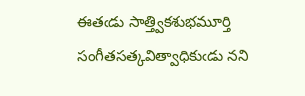ఈతఁడు సాత్త్వికశుభమూర్తి సంగీతసత్కవిత్వాధికుఁడు నని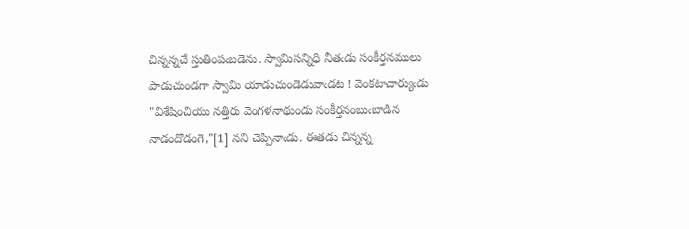చిన్నన్నచే స్తుతింపఁబడెను. స్వామిసన్నిధి నీతఁడు సంకీర్తనములు పాడుచుండగా స్వామి యాడుచుండెడువాఁడట ! వెంకటాచార్యుఁడు "విశేషించియు నత్తిరు వెంగళనాథుండు సంకీర్తనంబుఁబాడిన నాడందొడంగె,"[1] నని చెప్పినాఁడు. ఈతడు చిన్నన్న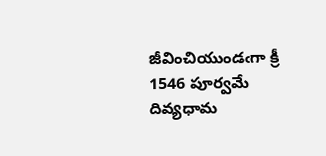జీవించియుండఁగా క్రీ 1546 పూర్వమే దివ్యధామ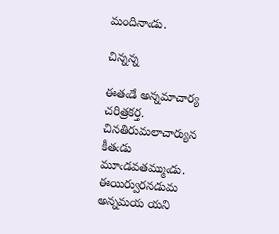మందినాఁడు.

చిన్నన్న

ఈతఁడే అన్నమాచార్య చరిత్రకర్త. చినతిరుమలాచార్యున కీతఁడు మూఁడవతమ్ముఁడు. ఈయిర్వురనడుమ అన్నమయ యని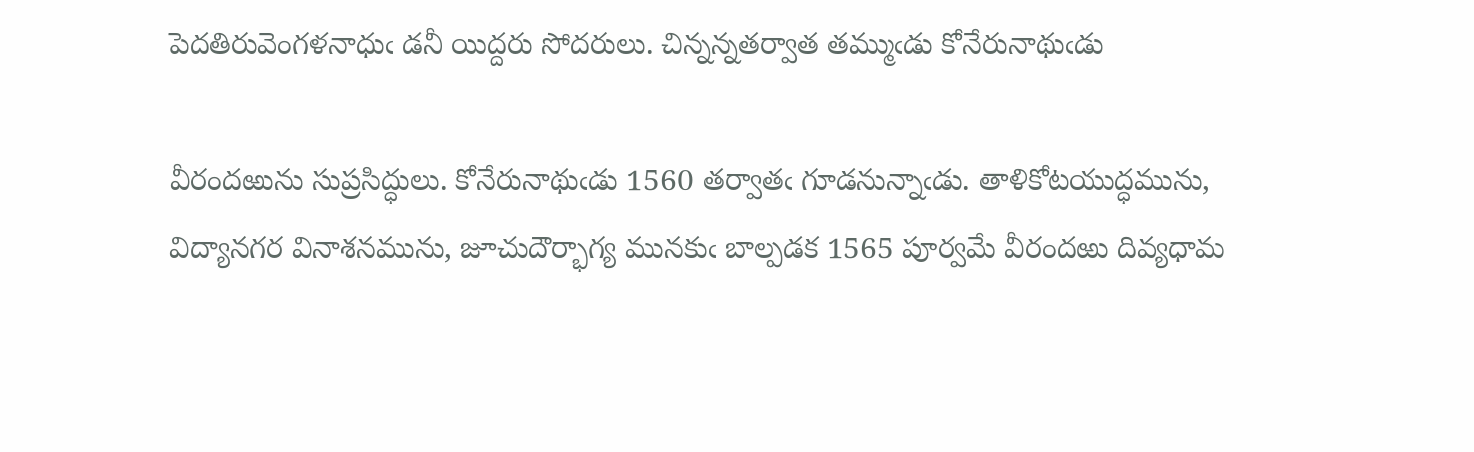పెదతిరువెంగళనాధుఁ డనీ యిద్దరు సోదరులు. చిన్నన్నతర్వాత తమ్ముఁడు కోనేరునాథుఁడు

వీరందఱును సుప్రసిద్ధులు. కోనేరునాథుఁడు 1560 తర్వాతఁ గూడనున్నాఁడు. తాళికోటయుద్ధమును, విద్యానగర వినాశనమును, జూచుదౌర్భాగ్య మునకుఁ బాల్పడక 1565 పూర్వమే వీరందఱు దివ్యధామ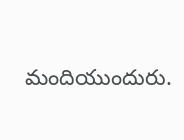మందియుందురు.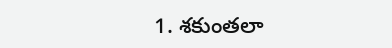1. శకుంతలా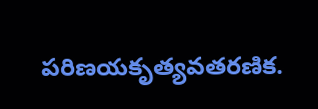పరిణయకృత్యవతరణిక.